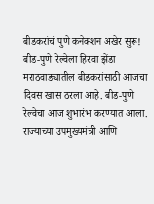बीडकरांचं पुणे कनेक्शन अखेर सुरू! बीड-पुणे रेल्वेला हिरवा झेंडा
मराठवाड्यातील बीडकरांसाठी आजचा दिवस खास ठरला आहे. बीड-पुणे रेल्वेचा आज शुभारंभ करण्यात आला. राज्याच्या उपमुख्यमंत्री आणि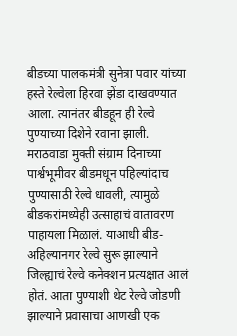बीडच्या पालकमंत्री सुनेत्रा पवार यांच्या हस्ते रेल्वेला हिरवा झेंडा दाखवण्यात आला. त्यानंतर बीडहून ही रेल्वे पुण्याच्या दिशेने रवाना झाली.
मराठवाडा मुक्ती संग्राम दिनाच्या पार्श्वभूमीवर बीडमधून पहिल्यांदाच पुण्यासाठी रेल्वे धावली, त्यामुळे बीडकरांमध्येही उत्साहाचं वातावरण पाहायला मिळालं. याआधी बीड-अहिल्यानगर रेल्वे सुरू झाल्याने जिल्ह्याचं रेल्वे कनेक्शन प्रत्यक्षात आलं होतं. आता पुण्याशी थेट रेल्वे जोडणी झाल्याने प्रवासाचा आणखी एक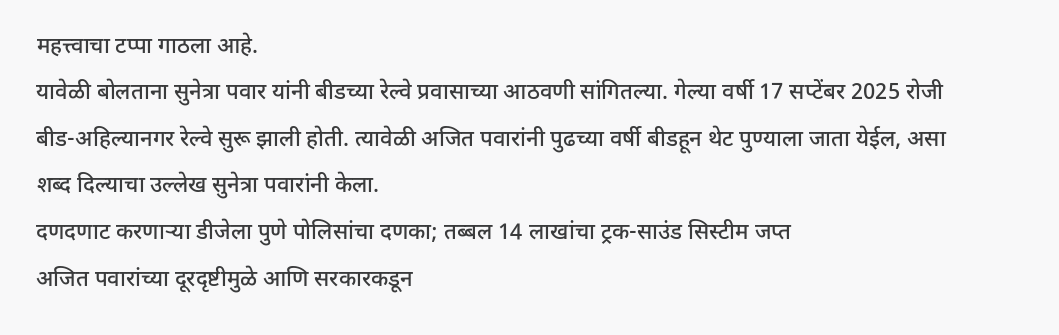महत्त्वाचा टप्पा गाठला आहे.
यावेळी बोलताना सुनेत्रा पवार यांनी बीडच्या रेल्वे प्रवासाच्या आठवणी सांगितल्या. गेल्या वर्षी 17 सप्टेंबर 2025 रोजी बीड-अहिल्यानगर रेल्वे सुरू झाली होती. त्यावेळी अजित पवारांनी पुढच्या वर्षी बीडहून थेट पुण्याला जाता येईल, असा शब्द दिल्याचा उल्लेख सुनेत्रा पवारांनी केला.
दणदणाट करणाऱ्या डीजेला पुणे पोलिसांचा दणका; तब्बल 14 लाखांचा ट्रक-साउंड सिस्टीम जप्त
अजित पवारांच्या दूरदृष्टीमुळे आणि सरकारकडून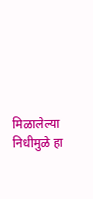मिळालेल्या निधीमुळे हा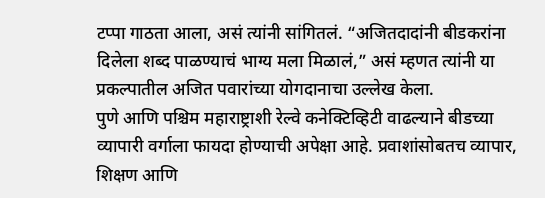टप्पा गाठता आला, असं त्यांनी सांगितलं. “अजितदादांनी बीडकरांना दिलेला शब्द पाळण्याचं भाग्य मला मिळालं,” असं म्हणत त्यांनी या प्रकल्पातील अजित पवारांच्या योगदानाचा उल्लेख केला.
पुणे आणि पश्चिम महाराष्ट्राशी रेल्वे कनेक्टिव्हिटी वाढल्याने बीडच्या व्यापारी वर्गाला फायदा होण्याची अपेक्षा आहे. प्रवाशांसोबतच व्यापार, शिक्षण आणि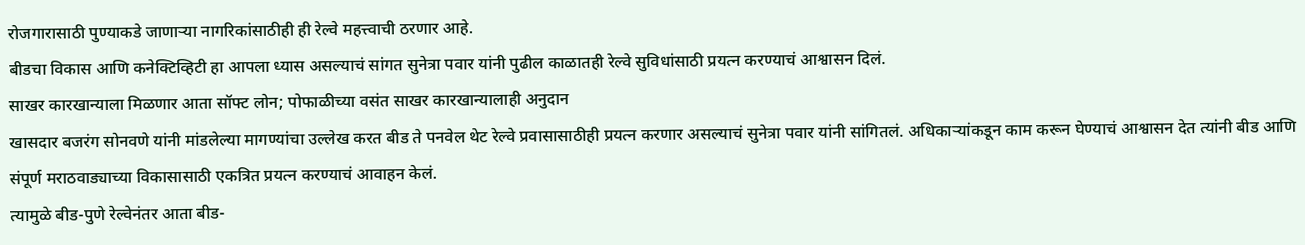रोजगारासाठी पुण्याकडे जाणाऱ्या नागरिकांसाठीही ही रेल्वे महत्त्वाची ठरणार आहे.
बीडचा विकास आणि कनेक्टिव्हिटी हा आपला ध्यास असल्याचं सांगत सुनेत्रा पवार यांनी पुढील काळातही रेल्वे सुविधांसाठी प्रयत्न करण्याचं आश्वासन दिलं.
साखर कारखान्याला मिळणार आता सॉफ्ट लोन; पोफाळीच्या वसंत साखर कारखान्यालाही अनुदान
खासदार बजरंग सोनवणे यांनी मांडलेल्या मागण्यांचा उल्लेख करत बीड ते पनवेल थेट रेल्वे प्रवासासाठीही प्रयत्न करणार असल्याचं सुनेत्रा पवार यांनी सांगितलं. अधिकाऱ्यांकडून काम करून घेण्याचं आश्वासन देत त्यांनी बीड आणि संपूर्ण मराठवाड्याच्या विकासासाठी एकत्रित प्रयत्न करण्याचं आवाहन केलं.
त्यामुळे बीड-पुणे रेल्वेनंतर आता बीड-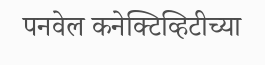पनवेल कनेक्टिव्हिटीच्या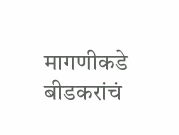मागणीकडे बीडकरांचं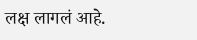लक्ष लागलं आहे.